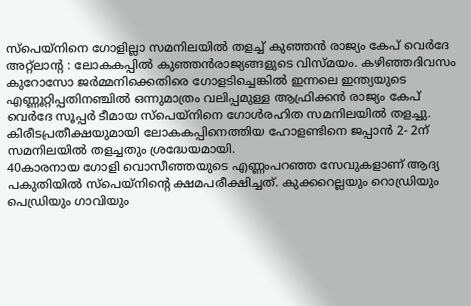സ്പെയ്നിനെ ഗോളില്ലാ സമനിലയിൽ തളച്ച് കുഞ്ഞൻ രാജ്യം കേപ് വെർദേ
അറ്റ്ലാന്റ : ലോകകപ്പിൽ കുഞ്ഞൻരാജ്യങ്ങളുടെ വിസ്മയം. കഴിഞ്ഞദിവസം കുറോസോ ജർമ്മനിക്കെതിരെ ഗോളടിച്ചെങ്കിൽ ഇന്നലെ ഇന്ത്യയുടെ എണ്ണൂറ്റിപ്പതിനഞ്ചിൽ ഒന്നുമാത്രം വലിപ്പമുള്ള ആഫ്രിക്കൻ രാജ്യം കേപ് വെർദേ സൂപ്പർ ടീമായ സ്പെയ്നിനെ ഗോൾരഹിത സമനിലയിൽ തളച്ചു. കിരീടപ്രതീക്ഷയുമായി ലോകകപ്പിനെത്തിയ ഹോളണ്ടിനെ ജപ്പാൻ 2- 2ന് സമനിലയിൽ തളച്ചതും ശ്രദ്ധേയമായി.
40കാരനായ ഗോളി വൊസീഞ്ഞയുടെ എണ്ണംപറഞ്ഞ സേവുകളാണ് ആദ്യ പകുതിയിൽ സ്പെയ്നിന്റെ ക്ഷമപരീക്ഷിച്ചത്. കുക്കറെല്ലയും റൊഡ്രിയും പെഡ്രിയും ഗാവിയും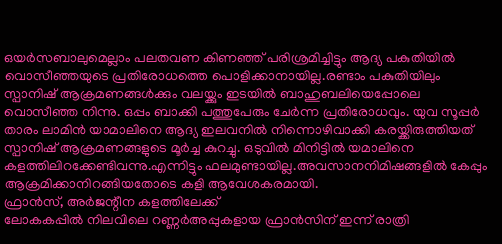ഒയർസബാലുമെല്ലാം പലതവണ കിണഞ്ഞ് പരിശ്രമിച്ചിട്ടും ആദ്യ പകുതിയിൽ വൊസീഞ്ഞയുടെ പ്രതിരോധത്തെ പൊളിക്കാനായില്ല.രണ്ടാം പകുതിയിലും സ്പാനിഷ് ആക്രമണങ്ങൾക്കും വലയ്ക്കും ഇടയിൽ ബാഹുബലിയെപ്പോലെ വൊസീഞ്ഞ നിന്നു. ഒപ്പം ബാക്കി പത്തുപേരും ചേർന്ന പ്രതിരോധവും. യുവ സൂപ്പർ താരം ലാമിൻ യാമാലിനെ ആദ്യ ഇലവനിൽ നിന്നൊഴിവാക്കി കരയ്ക്കിരുത്തിയത് സ്പാനിഷ് ആക്രമണങ്ങളുടെ മൂർച്ച കുറച്ചു. ഒടുവിൽ മിനിട്ടിൽ യമാലിനെ കളത്തിലിറക്കേണ്ടിവന്നു.എന്നിട്ടും ഫലമുണ്ടായില്ല.അവസാനനിമിഷങ്ങളിൽ കേപ്പും ആക്രമിക്കാനിറങ്ങിയതോടെ കളി ആവേശകരമായി.
ഫ്രാൻസ്, അർജന്റീന കളത്തിലേക്ക്
ലോകകപ്പിൽ നിലവിലെ റണ്ണർഅപ്പുകളായ ഫ്രാൻസിന് ഇന്ന് രാത്രി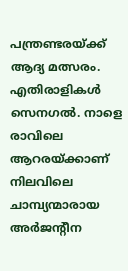പന്ത്രണ്ടരയ്ക്ക് ആദ്യ മത്സരം. എതിരാളികൾ സെനഗൽ. നാളെ രാവിലെ ആറരയ്ക്കാണ് നിലവിലെ ചാമ്പ്യന്മാരായ അർജന്റീന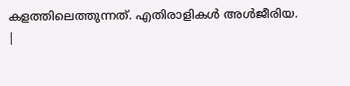കളത്തിലെത്തുന്നത്. എതിരാളികൾ അൾജീരിയ.
|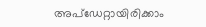അപ്ഡേറ്റായിരിക്കാം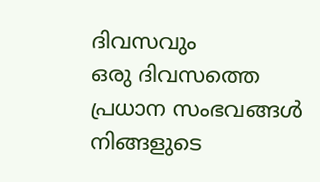ദിവസവും
ഒരു ദിവസത്തെ പ്രധാന സംഭവങ്ങൾ നിങ്ങളുടെ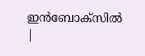ഇൻബോക്സിൽ |